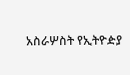አስራሦስት የኢትዮዽያ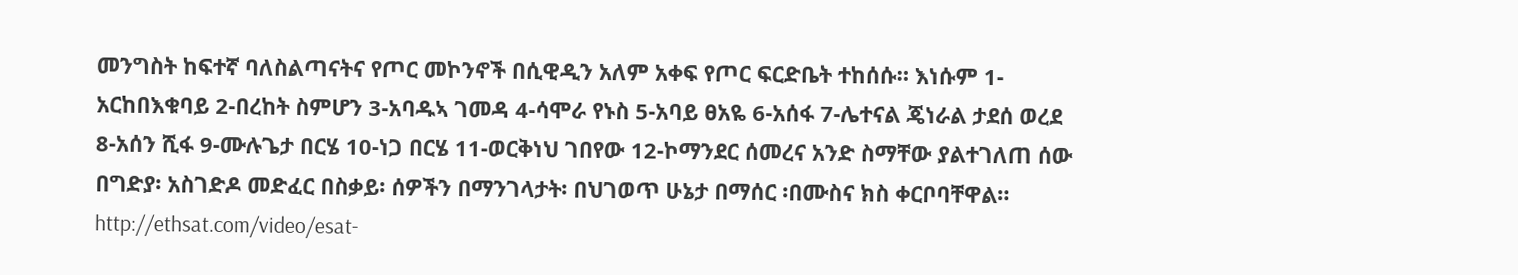መንግስት ከፍተኛ ባለስልጣናትና የጦር መኮንኖች በሲዊዲን አለም አቀፍ የጦር ፍርድቤት ተከሰሱ። እነሱም 1-አርከበእቁባይ 2-በረከት ስምሆን 3-አባዱኣ ገመዳ 4-ሳሞራ የኑስ 5-አባይ ፀአዬ 6-አሰፋ 7-ሌተናል ጄነራል ታደሰ ወረደ 8-አሰን ሺፋ 9-ሙሉጌታ በርሄ 10-ነጋ በርሄ 11-ወርቅነህ ገበየው 12-ኮማንደር ሰመረና አንድ ስማቸው ያልተገለጠ ሰው በግድያ፡ አስገድዶ መድፈር በስቃይ፡ ሰዎችን በማንገላታት፡ በህገወጥ ሁኔታ በማሰር ፡በሙስና ክስ ቀርቦባቸዋል። http://ethsat.com/video/esat-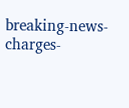breaking-news-charges-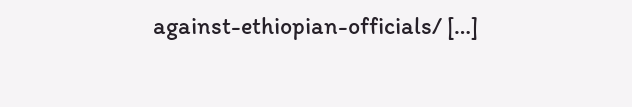against-ethiopian-officials/ […]